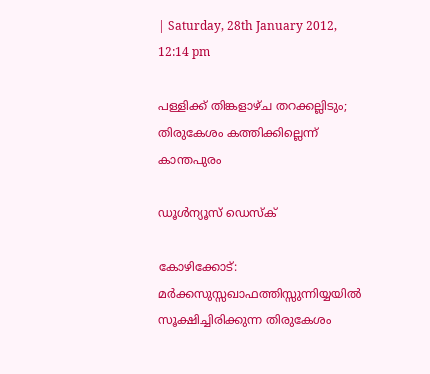| Saturday, 28th January 2012, 12:14 pm

പള്ളിക്ക് തിങ്കളാഴ്ച തറക്കല്ലിടും; തിരുകേശം കത്തിക്കില്ലെന്ന് കാന്തപുരം

ഡൂള്‍ന്യൂസ് ഡെസ്‌ക്

കോഴിക്കോട്: മര്‍ക്കസുസ്സഖാഫത്തിസ്സുന്നിയ്യയില്‍ സൂക്ഷിച്ചിരിക്കുന്ന തിരുകേശം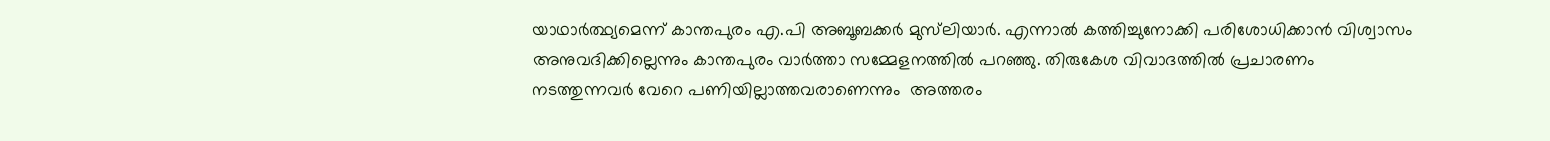യാഥാര്‍ത്ഥ്യമെന്ന് കാന്തപുരം എ.പി അബൂബക്കര്‍ മുസ്‌ലിയാര്‍. എന്നാല്‍ കത്തിച്ചുനോക്കി പരിശോധിക്കാന്‍ വിശ്വാസം അനുവദിക്കില്ലെന്നും കാന്തപുരം വാര്‍ത്താ സമ്മേളനത്തില്‍ പറഞ്ഞു. തിരുകേശ വിവാദത്തില്‍ പ്രചാരണം നടത്തുന്നവര്‍ വേറെ പണിയില്ലാത്തവരാണെന്നും  അത്തരം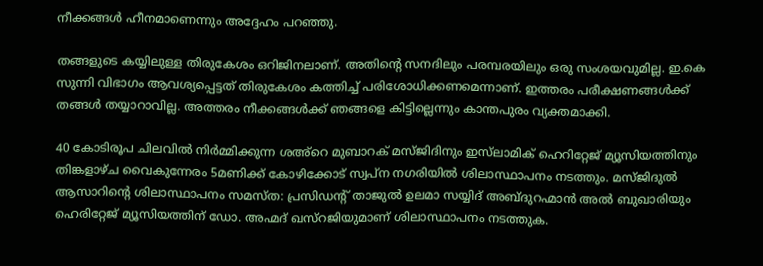നീക്കങ്ങള്‍ ഹീനമാണെന്നും അദ്ദേഹം പറഞ്ഞു.

തങ്ങളുടെ കയ്യിലുള്ള തിരുകേശം ഒറിജിനലാണ്. അതിന്റെ സനദിലും പരമ്പരയിലും ഒരു സംശയവുമില്ല. ഇ.കെ സുന്നി വിഭാഗം ആവശ്യപ്പെട്ടത് തിരുകേശം കത്തിച്ച് പരിശോധിക്കണമെന്നാണ്. ഇത്തരം പരീക്ഷണങ്ങള്‍ക്ക് തങ്ങള്‍ തയ്യാറാവില്ല. അത്തരം നീക്കങ്ങള്‍ക്ക് ഞങ്ങളെ കിട്ടില്ലെന്നും കാന്തപുരം വ്യക്തമാക്കി.

40 കോടിരൂപ ചിലവില്‍ നിര്‍മ്മിക്കുന്ന ശഅ്‌റെ മുബാറക് മസ്ജിദിനും ഇസ്‌ലാമിക് ഹെറിറ്റേജ് മ്യൂസിയത്തിനും തിങ്കളാഴ്ച വൈകുന്നേരം 5മണിക്ക് കോഴിക്കോട് സ്വപ്ന നഗരിയില്‍ ശിലാസ്ഥാപനം നടത്തും. മസ്ജിദുല്‍ ആസാറിന്റെ ശിലാസ്ഥാപനം സമസ്ത: പ്രസിഡന്റ് താജുല്‍ ഉലമാ സയ്യിദ് അബ്ദുറഹ്മാന്‍ അല്‍ ബുഖാരിയും ഹെരിറ്റേജ് മ്യൂസിയത്തിന് ഡോ. അഹ്മദ് ഖസ്‌റജിയുമാണ് ശിലാസ്ഥാപനം നടത്തുക.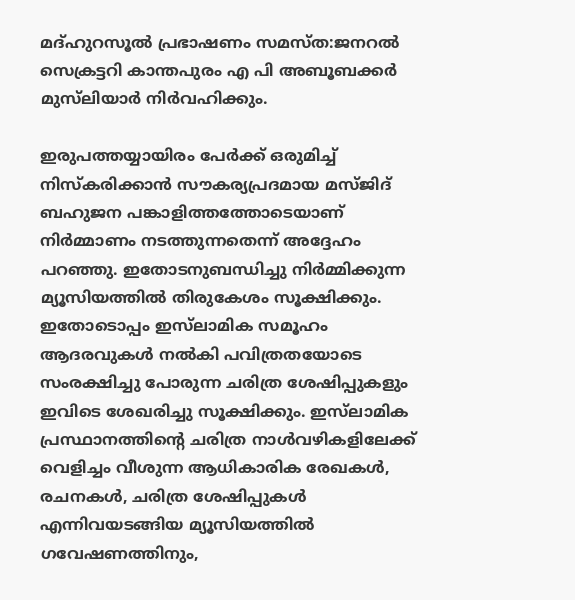മദ്ഹുറസൂല്‍ പ്രഭാഷണം സമസ്ത:ജനറല്‍ സെക്രട്ടറി കാന്തപുരം എ പി അബൂബക്കര്‍ മുസ്‌ലിയാര്‍ നിര്‍വഹിക്കും.

ഇരുപത്തയ്യായിരം പേര്‍ക്ക് ഒരുമിച്ച് നിസ്‌കരിക്കാന്‍ സൗകര്യപ്രദമായ മസ്ജിദ് ബഹുജന പങ്കാളിത്തത്തോടെയാണ് നിര്‍മ്മാണം നടത്തുന്നതെന്ന് അദ്ദേഹം പറഞ്ഞു. ഇതോടനുബന്ധിച്ചു നിര്‍മ്മിക്കുന്ന മ്യൂസിയത്തില്‍ തിരുകേശം സൂക്ഷിക്കും. ഇതോടൊപ്പം ഇസ്‌ലാമിക സമൂഹം ആദരവുകള്‍ നല്‍കി പവിത്രതയോടെ സംരക്ഷിച്ചു പോരുന്ന ചരിത്ര ശേഷിപ്പുകളും ഇവിടെ ശേഖരിച്ചു സൂക്ഷിക്കും. ഇസ്‌ലാമിക പ്രസ്ഥാനത്തിന്റെ ചരിത്ര നാള്‍വഴികളിലേക്ക് വെളിച്ചം വീശുന്ന ആധികാരിക രേഖകള്‍, രചനകള്‍, ചരിത്ര ശേഷിപ്പുകള്‍ എന്നിവയടങ്ങിയ മ്യൂസിയത്തില്‍ ഗവേഷണത്തിനും,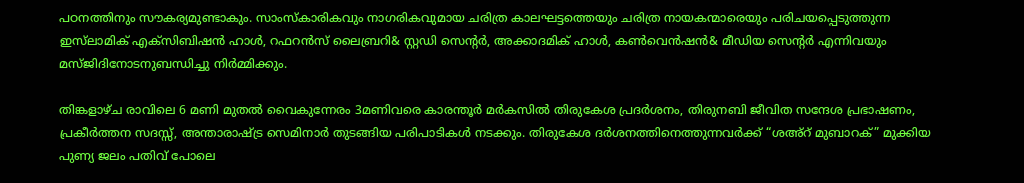പഠനത്തിനും സൗകര്യമുണ്ടാകും. സാംസ്‌കാരികവും നാഗരികവുമായ ചരിത്ര കാലഘട്ടത്തെയും ചരിത്ര നായകന്മാരെയും പരിചയപ്പെടുത്തുന്ന ഇസ്‌ലാമിക് എക്‌സിബിഷന്‍ ഹാള്‍, റഫറന്‍സ് ലൈബ്രറി& സ്റ്റഡി സെന്റര്‍, അക്കാദമിക് ഹാള്‍, കണ്‍വെന്‍ഷന്‍& മീഡിയ സെന്റര്‍ എന്നിവയും മസ്ജിദിനോടനുബന്ധിച്ചു നിര്‍മ്മിക്കും.

തിങ്കളാഴ്ച രാവിലെ 6 മണി മുതല്‍ വൈകുന്നേരം 3മണിവരെ കാരന്തൂര്‍ മര്‍കസില്‍ തിരുകേശ പ്രദര്‍ശനം, തിരുനബി ജീവിത സന്ദേശ പ്രഭാഷണം, പ്രകീര്‍ത്തന സദസ്സ്, അന്താരാഷ്ട്ര സെമിനാര്‍ തുടങ്ങിയ പരിപാടികള്‍ നടക്കും. തിരുകേശ ദര്‍ശനത്തിനെത്തുന്നവര്‍ക്ക് “ശഅ്‌റ് മുബാറക്” മുക്കിയ പുണ്യ ജലം പതിവ് പോലെ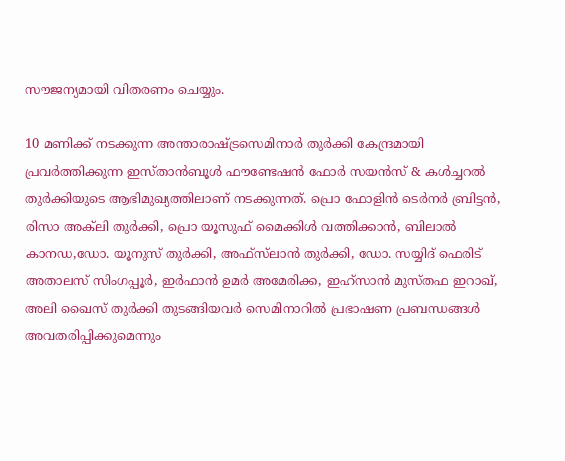സൗജന്യമായി വിതരണം ചെയ്യും.

10 മണിക്ക് നടക്കുന്ന അന്താരാഷ്ട്രസെമിനാര്‍ തുര്‍ക്കി കേന്ദ്രമായി പ്രവര്‍ത്തിക്കുന്ന ഇസ്താന്‍ബൂള്‍ ഫൗണ്ടേഷന്‍ ഫോര്‍ സയന്‍സ് & കള്‍ച്ചറല്‍ തുര്‍ക്കിയുടെ ആഭിമുഖ്യത്തിലാണ് നടക്കുന്നത്. പ്രൊ ഫോളിന്‍ ടെര്‍നര്‍ ബ്രിട്ടന്‍, രിസാ അക്‌ലി തുര്‍ക്കി, പ്രൊ യൂസുഫ് മൈക്കിള്‍ വത്തിക്കാന്‍, ബിലാല്‍ കാനഡ,ഡോ. യൂനുസ് തുര്‍ക്കി, അഫ്‌സ്‌ലാന്‍ തുര്‍ക്കി, ഡോ. സയ്യിദ് ഫെരിട് അതാലസ് സിംഗപ്പൂര്‍, ഇര്‍ഫാന്‍ ഉമര്‍ അമേരിക്ക, ഇഹ്‌സാന്‍ മുസ്തഫ ഇറാഖ്, അലി ഖൈസ് തുര്‍ക്കി തുടങ്ങിയവര്‍ സെമിനാറില്‍ പ്രഭാഷണ പ്രബന്ധങ്ങള്‍ അവതരിപ്പിക്കുമെന്നും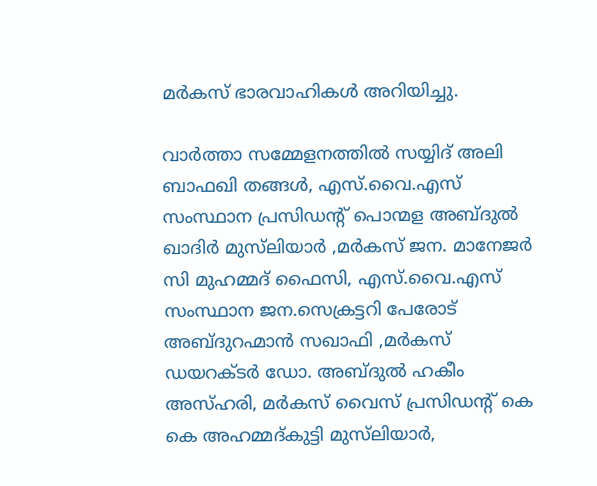മര്‍കസ് ഭാരവാഹികള്‍ അറിയിച്ചു.

വാര്‍ത്താ സമ്മേളനത്തില്‍ സയ്യിദ് അലി ബാഫഖി തങ്ങള്‍, എസ്.വൈ.എസ് സംസ്ഥാന പ്രസിഡന്റ് പൊന്മള അബ്ദുല്‍ ഖാദിര്‍ മുസ്‌ലിയാര്‍ ,മര്‍കസ് ജന. മാനേജര്‍ സി മുഹമ്മദ് ഫൈസി, എസ്.വൈ.എസ് സംസ്ഥാന ജന.സെക്രട്ടറി പേരോട് അബ്ദുറഹ്മാന്‍ സഖാഫി ,മര്‍കസ് ഡയറക്ടര്‍ ഡോ. അബ്ദുല്‍ ഹകീം അസ്ഹരി, മര്‍കസ് വൈസ് പ്രസിഡന്റ് കെ കെ അഹമ്മദ്കുട്ടി മുസ്‌ലിയാര്‍,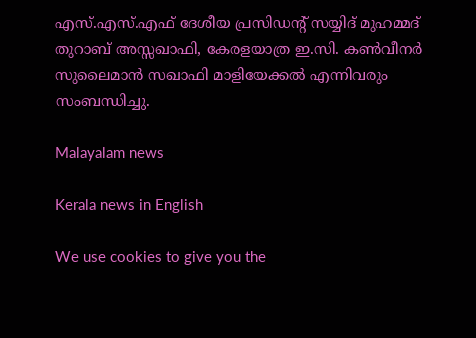എസ്.എസ്.എഫ് ദേശീയ പ്രസിഡന്റ് സയ്യിദ് മുഹമ്മദ് തുറാബ് അസ്സഖാഫി, കേരളയാത്ര ഇ.സി. കണ്‍വീനര്‍ സുലൈമാന്‍ സഖാഫി മാളിയേക്കല്‍ എന്നിവരും സംബന്ധിച്ചു.

Malayalam news

Kerala news in English

We use cookies to give you the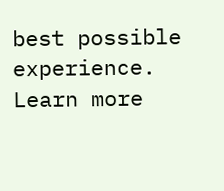best possible experience. Learn more